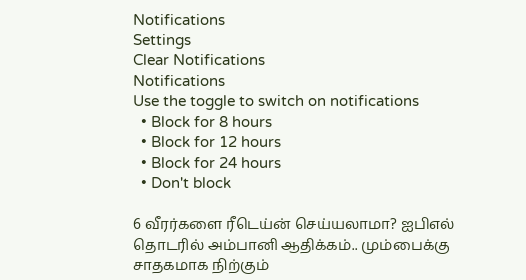Notifications
Settings
Clear Notifications
Notifications
Use the toggle to switch on notifications
  • Block for 8 hours
  • Block for 12 hours
  • Block for 24 hours
  • Don't block

6 வீரர்களை ரீடெய்ன் செய்யலாமா? ஐபிஎல் தொடரில் அம்பானி ஆதிக்கம்.. மும்பைக்கு சாதகமாக நிற்கும்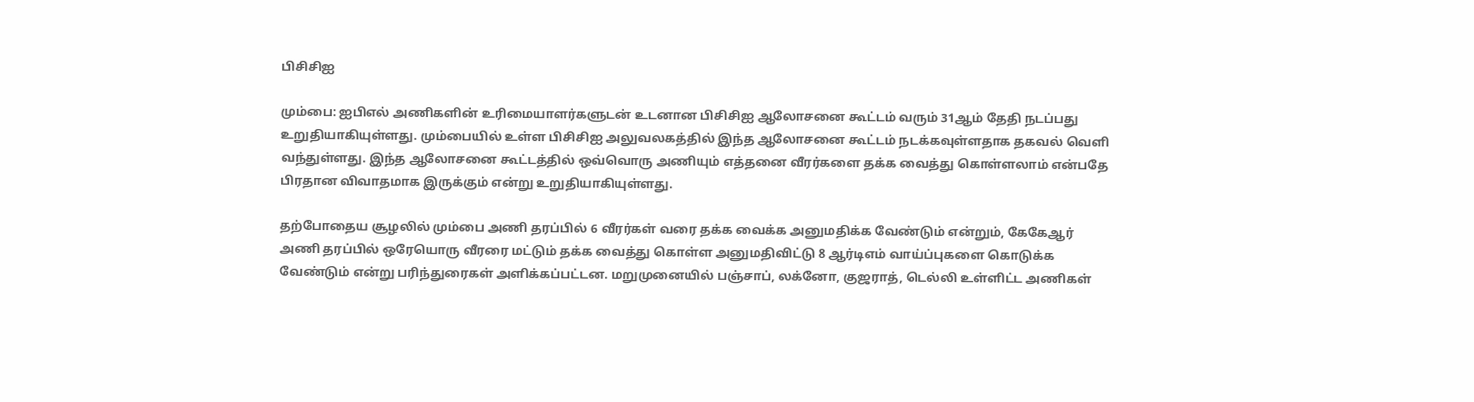பிசிசிஐ

மும்பை: ஐபிஎல் அணிகளின் உரிமையாளர்களுடன் உடனான பிசிசிஐ ஆலோசனை கூட்டம் வரும் 31ஆம் தேதி நடப்பது உறுதியாகியுள்ளது. மும்பையில் உள்ள பிசிசிஐ அலுவலகத்தில் இந்த ஆலோசனை கூட்டம் நடக்கவுள்ளதாக தகவல் வெளி வந்துள்ளது. இந்த ஆலோசனை கூட்டத்தில் ஒவ்வொரு அணியும் எத்தனை வீரர்களை தக்க வைத்து கொள்ளலாம் என்பதே பிரதான விவாதமாக இருக்கும் என்று உறுதியாகியுள்ளது.

தற்போதைய சூழலில் மும்பை அணி தரப்பில் 6 வீரர்கள் வரை தக்க வைக்க அனுமதிக்க வேண்டும் என்றும், கேகேஆர் அணி தரப்பில் ஒரேயொரு வீரரை மட்டும் தக்க வைத்து கொள்ள அனுமதிவிட்டு 8 ஆர்டிஎம் வாய்ப்புகளை கொடுக்க வேண்டும் என்று பரிந்துரைகள் அளிக்கப்பட்டன. மறுமுனையில் பஞ்சாப், லக்னோ, குஜராத், டெல்லி உள்ளிட்ட அணிகள்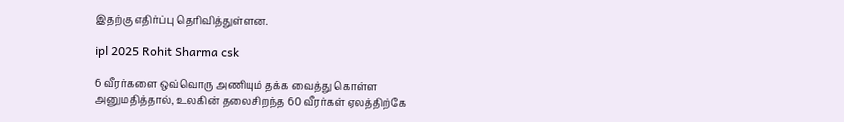இதற்கு எதிர்ப்பு தெரிவித்துள்ளன.

ipl 2025 Rohit Sharma csk

6 வீரர்களை ஒவ்வொரு அணியும் தக்க வைத்து கொள்ள அனுமதித்தால், உலகின் தலைசிறந்த 60 வீரர்கள் ஏலத்திற்கே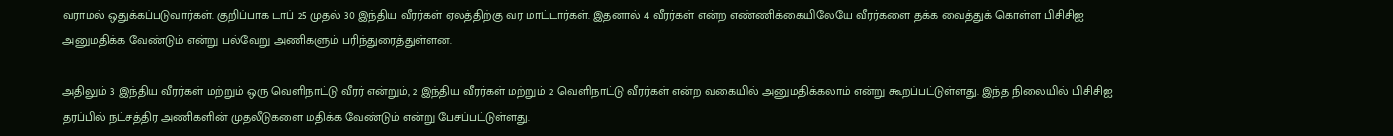வராமல் ஒதுக்கப்படுவார்கள். குறிப்பாக டாப் 25 முதல் 30 இந்திய வீரர்கள் ஏலத்திற்கு வர மாட்டார்கள். இதனால் 4 வீரர்கள் என்ற எண்ணிக்கையிலேயே வீரர்களை தக்க வைத்துக் கொள்ள பிசிசிஐ அனுமதிக்க வேண்டும் என்று பல்வேறு அணிகளும் பரிந்துரைத்துள்ளன.

அதிலும் 3 இந்திய வீரர்கள் மற்றும் ஒரு வெளிநாட்டு வீரர் என்றும், 2 இந்திய வீரர்கள் மற்றும் 2 வெளிநாட்டு வீரர்கள் என்ற வகையில் அனுமதிக்கலாம் என்று கூறப்பட்டுள்ளது. இந்த நிலையில் பிசிசிஐ தரப்பில் நட்சத்திர அணிகளின் முதலீடுகளை மதிக்க வேண்டும் என்று பேசப்பட்டுள்ளது.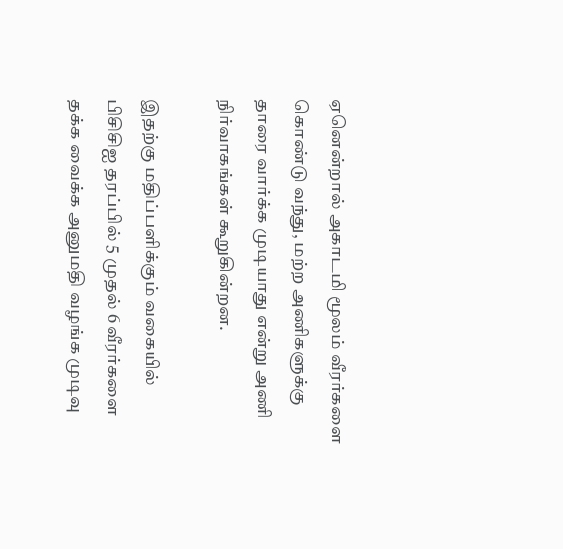ஏனென்றால் அகாடமி மூலம் வீரர்களை கொண்டு வந்து, மற்ற அணிகளுக்கு தாரை வார்க்க முடியாது என்று அணி நிர்வாகங்கள் கூறுகின்றன.

இதற்கு மதிப்பளிக்கும் வகையில் பிசிசிஐ தரப்பில் 5 முதல் 6 வீரர்களை தக்க வைக்க அனுமதி வழங்க முடிவு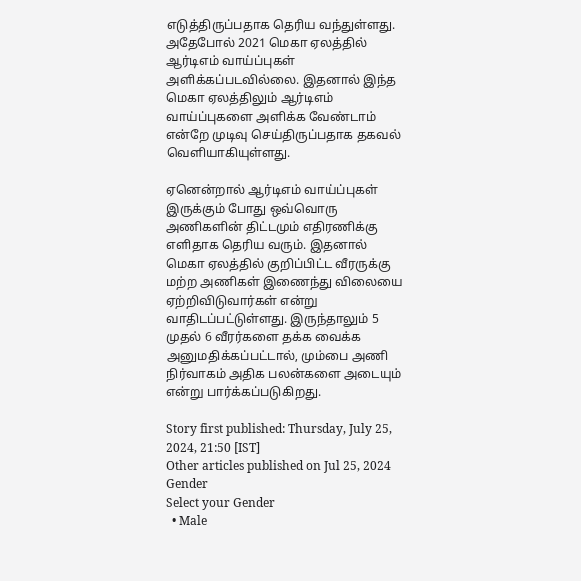எடுத்திருப்பதாக தெரிய வந்துள்ளது. அதேபோல் 2021 மெகா ஏலத்தில் ஆர்டிஎம் வாய்ப்புகள் அளிக்கப்படவில்லை. இதனால் இந்த மெகா ஏலத்திலும் ஆர்டிஎம் வாய்ப்புகளை அளிக்க வேண்டாம் என்றே முடிவு செய்திருப்பதாக தகவல் வெளியாகியுள்ளது.

ஏனென்றால் ஆர்டிஎம் வாய்ப்புகள் இருக்கும் போது ஒவ்வொரு அணிகளின் திட்டமும் எதிரணிக்கு எளிதாக தெரிய வரும். இதனால் மெகா ஏலத்தில் குறிப்பிட்ட வீரருக்கு மற்ற அணிகள் இணைந்து விலையை ஏற்றிவிடுவார்கள் என்று வாதிடப்பட்டுள்ளது. இருந்தாலும் 5 முதல் 6 வீரர்களை தக்க வைக்க அனுமதிக்கப்பட்டால், மும்பை அணி நிர்வாகம் அதிக பலன்களை அடையும் என்று பார்க்கப்படுகிறது.

Story first published: Thursday, July 25, 2024, 21:50 [IST]
Other articles published on Jul 25, 2024
Gender
Select your Gender
  • Male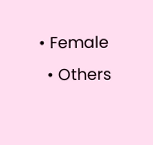• Female
  • Others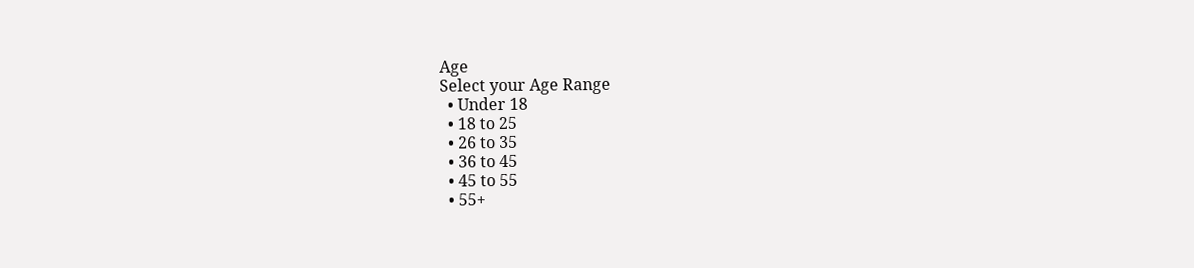Age
Select your Age Range
  • Under 18
  • 18 to 25
  • 26 to 35
  • 36 to 45
  • 45 to 55
  • 55+